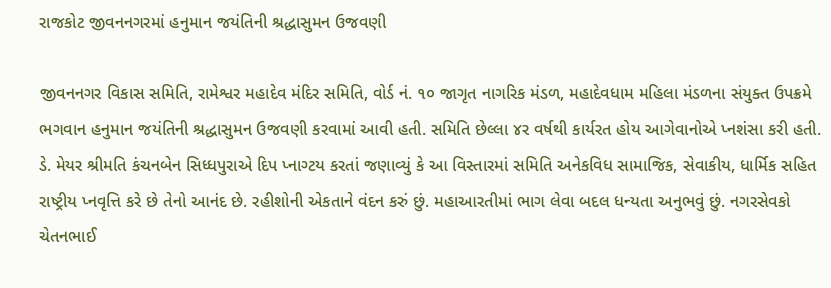રાજકોટ જીવનનગરમાં હનુમાન જયંતિની શ્રદ્ધાસુમન ઉજવણી

જીવનનગર વિકાસ સમિતિ, રામેશ્વર મહાદેવ મંદિર સમિતિ, વોર્ડ નં. ૧૦ જાગૃત નાગરિક મંડળ, મહાદેવધામ મહિલા મંડળના સંયુક્ત ઉપક્રમે ભગવાન હનુમાન જયંતિની શ્રદ્ધાસુમન ઉજવણી કરવામાં આવી હતી. સમિતિ છેલ્લા ૪ર વર્ષથી કાર્યરત હોય આગેવાનોએ પ્નશંસા કરી હતી.
ડે. મેયર શ્રીમતિ કંચનબેન સિધ્ધપુરાએ દિપ પ્નાગ્ટય કરતાં જણાવ્યું કે આ વિસ્તારમાં સમિતિ અનેકવિધ સામાજિક, સેવાકીય, ધાર્મિક સહિત રાષ્ટ્રીય પ્નવૃત્તિ કરે છે તેનો આનંદ છે. રહીશોની એકતાને વંદન કરું છું. મહાઆરતીમાં ભાગ લેવા બદલ ધન્યતા અનુભવું છું. નગરસેવકો ચેતનભાઈ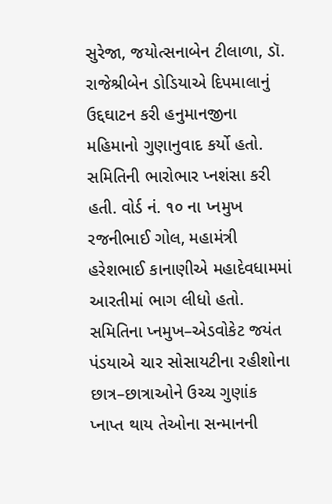સુરેજા, જયોત્સનાબેન ટીલાળા, ડૉ. રાજેશ્રીબેન ડોડિયાએ દિપમાલાનું ઉદ્દઘાટન કરી હનુમાનજીના મહિમાનો ગુણાનુવાદ કર્યો હતો. સમિતિની ભારોભાર પ્નશંસા કરી હતી. વોર્ડ નં. ૧૦ ના પ્નમુખ રજનીભાઈ ગોલ, મહામંત્રી હરેશભાઈ કાનાણીએ મહાદેવધામમાં આરતીમાં ભાગ લીધો હતો.
સમિતિના પ્નમુખ–એડવોકેટ જયંત પંડયાએ ચાર સોસાયટીના રહીશોના છાત્ર–છાત્રાઓને ઉચ્ચ ગુણાંક પ્નાપ્ત થાય તેઓના સન્માનની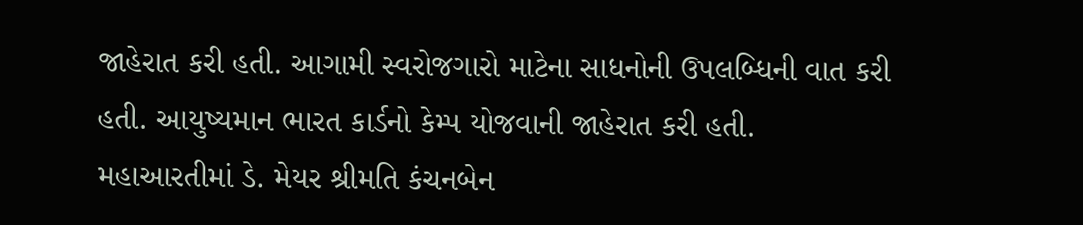જાહેરાત કરી હતી. આગામી સ્વરોજગારો માટેના સાધનોની ઉપલબ્ધિની વાત કરી હતી. આયુષ્યમાન ભારત કાર્ડનો કેમ્પ યોજવાની જાહેરાત કરી હતી.
મહાઆરતીમાં ડે. મેયર શ્રીમતિ કંચનબેન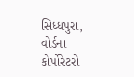સિધ્ધપુરા, વોર્ડના કોર્પોરેટરો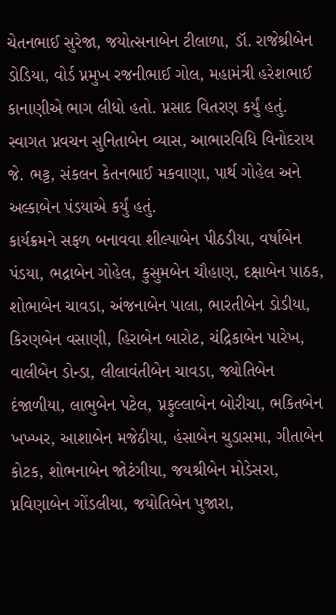ચેતનભાઈ સુરેજા, જયોત્સનાબેન ટીલાળા, ડૉ. રાજેશ્રીબેન ડોડિયા, વોર્ડ પ્નમુખ રજનીભાઈ ગોલ, મહામંત્રી હરેશભાઈ કાનાણીએ ભાગ લીધો હતો. પ્નસાદ વિતરણ કર્યું હતું.
સ્વાગત પ્નવચન સુનિતાબેન વ્યાસ, આભારવિધિ વિનોદરાય જે. ભટ્ટ, સંકલન કેતનભાઈ મકવાણા, પાર્થ ગોહેલ અને અલ્કાબેન પંડયાએ કર્યું હતું.
કાર્યક્રમને સફળ બનાવવા શીલ્પાબેન પીઠડીયા, વર્ષાબેન પંડયા, ભદ્રાબેન ગોહેલ, કુસુમબેન ચૌહાણ, દક્ષાબેન પાઠક, શોભાબેન ચાવડા, અંજનાબેન પાલા, ભારતીબેન ડોડીયા, કિરણબેન વસાણી, હિરાબેન બારોટ, ચંદ્રિકાબેન પારેખ, વાલીબેન ડોન્ડા, લીલાવંતીબેન ચાવડા, જ્યોતિબેન દંજાળીયા, લાભુબેન પટેલ, પ્નફુલ્લાબેન બોરીચા, ભકિતબેન ખખ્ખર, આશાબેન મજેઠીયા, હંસાબેન ચુડાસમા, ગીતાબેન કોટક, શોભનાબેન જોટંગીયા, જયશ્રીબેન મોડેસરા, પ્નવિણાબેન ગોંડલીયા, જયોતિબેન પુજારા,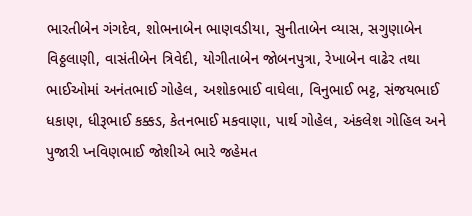ભારતીબેન ગંગદેવ, શોભનાબેન ભાણવડીયા, સુનીતાબેન વ્યાસ, સગુણાબેન વિઠ્ઠલાણી, વાસંતીબેન ત્રિવેદી, યોગીતાબેન જોબનપુત્રા, રેખાબેન વાઢેર તથા ભાઈઓમાં અનંતભાઈ ગોહેલ, અશોકભાઈ વાઘેલા, વિનુભાઈ ભટ્ટ, સંજયભાઈ ધકાણ, ધીરૂભાઈ કક્કડ, કેતનભાઈ મકવાણા, પાર્થ ગોહેલ, અંકલેશ ગોહિલ અને પુજારી પ્નવિણભાઈ જોશીએ ભારે જહેમત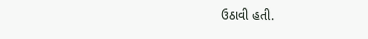ઉઠાવી હતી.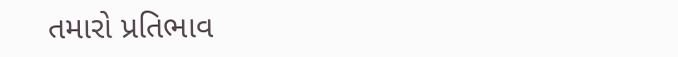તમારો પ્રતિભાવ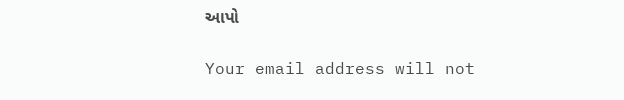આપો

Your email address will not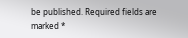be published. Required fields are marked *